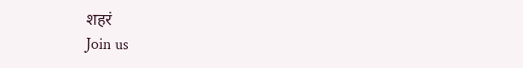शहरं
Join us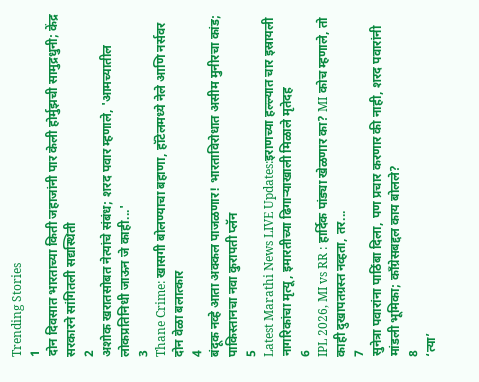Trending Stories
1
दोन दिवसात भारताच्या किती जहाजांनी पार केली होर्मुझची सामुद्रधुनी; केंद्र सरकारने सांगितली सद्यस्थिती
2
अशोक खरातसोबत नेत्यांचे संबंध; शरद पवार म्हणाले, 'आमच्यातील लोकप्रतिनिधी जाऊन जे काही...'
3
Thane Crime: खासगी बोलण्याचा बहाणा, हॉटेलमध्ये नेले आणि नर्सवर दोन वेळा बलात्कार
4
बंदूक नव्हे आता अक्कल पाजळणार! भारताविरोधात असीम मुनीरचा कांड; पाकिस्तानचा नवा कुरापती प्लॅन
5
Latest Marathi News LIVE Updates:इराणच्या हल्ल्यात चार इस्रायली नागरिकांचा मृत्यू, इमारतीच्या ढिगाऱ्याखाली मिळाले मृतेदह
6
IPL 2026, MI vs RR : हार्दिक पांड्या खेळणार का? MI कोच म्हणाले, तो काही दुखापतग्रस्त नव्हता, तर...
7
सुनेत्रा पवारांना पाठिंबा दिला, पण प्रचार करणार की नाही, शरद पवारांनी मांडली भूमिका; काँग्रेसबद्दल काय बोलले?
8
‘त्या’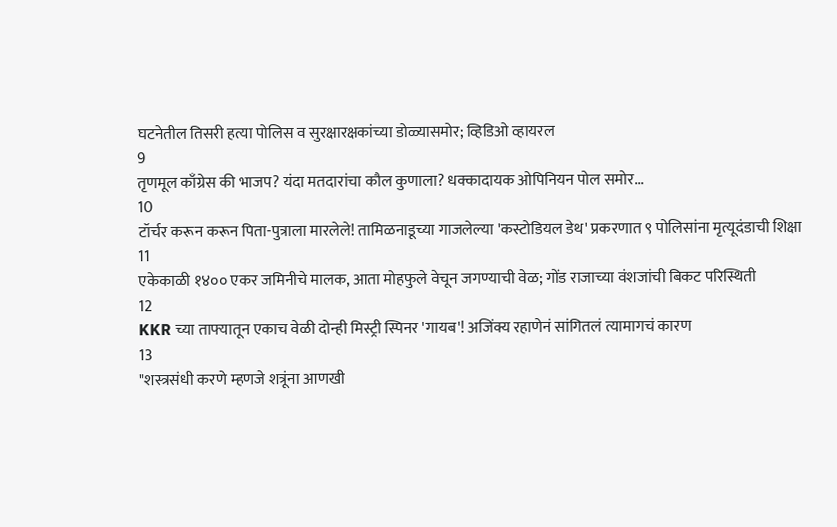घटनेतील तिसरी हत्या पोलिस व सुरक्षारक्षकांच्या डोळ्यासमोर; व्हिडिओ व्हायरल
9
तृणमूल काँग्रेस की भाजप? यंदा मतदारांचा कौल कुणाला? धक्कादायक ओपिनियन पोल समोर...
10
टॉर्चर करून करून पिता-पुत्राला मारलेले! तामिळनाडूच्या गाजलेल्या 'कस्टोडियल डेथ' प्रकरणात ९ पोलिसांना मृत्यूदंडाची शिक्षा
11
एकेकाळी १४०० एकर जमिनीचे मालक, आता मोहफुले वेचून जगण्याची वेळ; गोंड राजाच्या वंशजांची बिकट परिस्थिती
12
KKR च्या ताफ्यातून एकाच वेळी दोन्ही मिस्ट्री स्पिनर 'गायब'! अजिंक्य रहाणेनं सांगितलं त्यामागचं कारण
13
"शस्त्रसंधी करणे म्हणजे शत्रूंना आणखी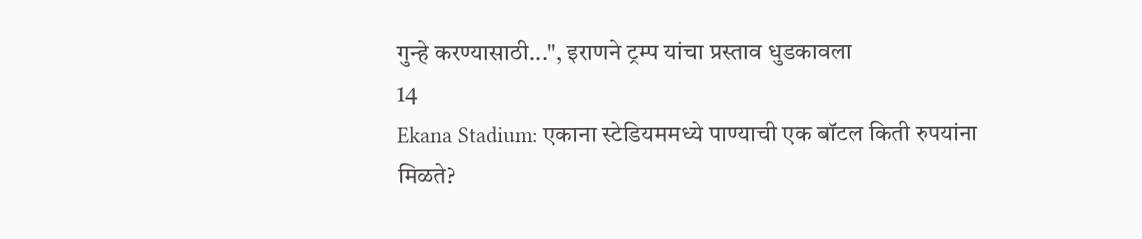गुन्हे करण्यासाठी...", इराणने ट्रम्प यांचा प्रस्ताव धुडकावला
14
Ekana Stadium: एकाना स्टेडियममध्ये पाण्याची एक बॉटल किती रुपयांना मिळते?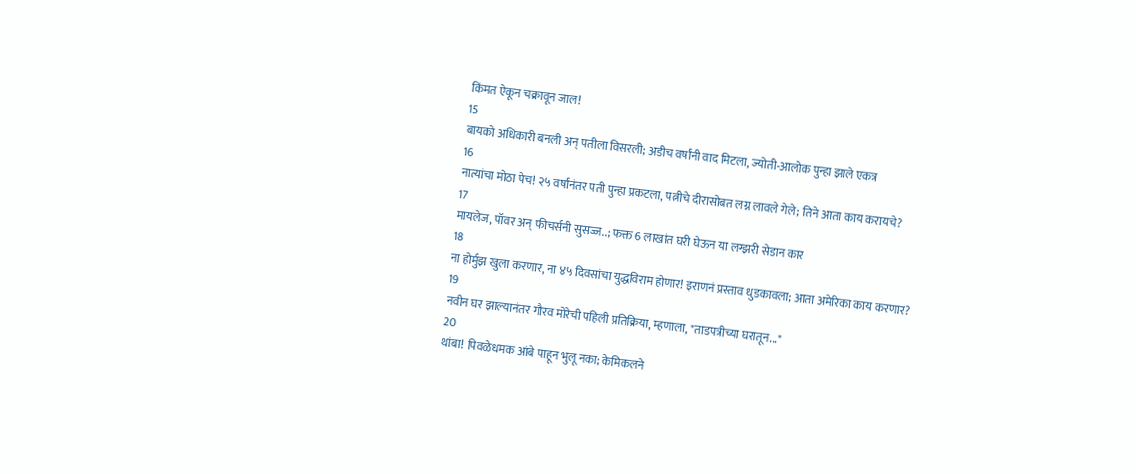किंमत ऐकून चक्रावून जाल!
15
बायको अधिकारी बनली अन् पतीला विसरली; अडीच वर्षांनी वाद मिटला, ज्योती-आलोक पुन्हा झाले एकत्र
16
नात्यांचा मोठा पेच! २५ वर्षांनंतर पती पुन्हा प्रकटला, पत्नीचे दीरासोबत लग्न लावले गेले; तिने आता काय करायचे?
17
मायलेज, पॉवर अन् फीचर्सनी सुसज्ज..; फक्त 6 लाखांत घरी घेऊन या लग्झरी सेडान कार
18
ना होर्मुझ खुला करणार, ना ४५ दिवसांचा युद्धविराम होणार! इराणनं प्रस्ताव धुडकावला; आता अमेरिका काय करणार?
19
नवीन घर झाल्यानंतर गौरव मोरेची पहिली प्रतिक्रिया, म्हणाला, "ताडपत्रीच्या घरातून..."
20
थांबा! पिवळेधमक आंबे पाहून भुलू नका; केमिकलने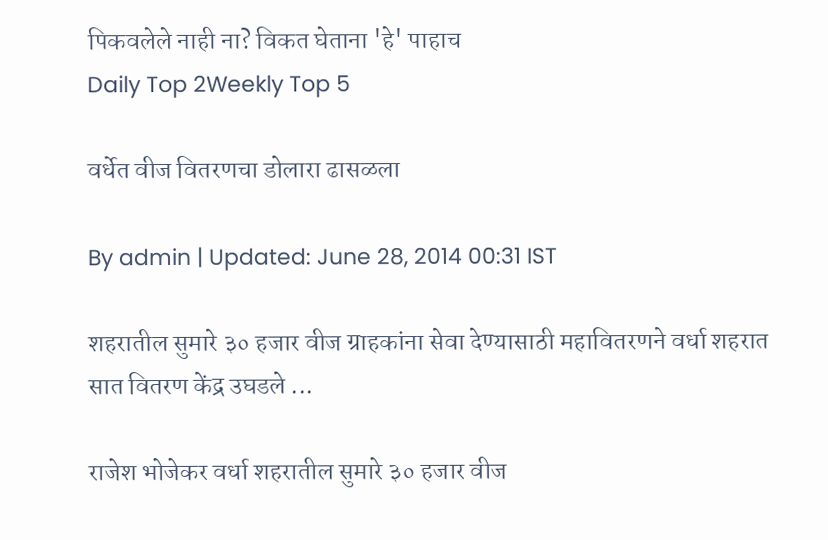पिकवलेले नाही ना? विकत घेताना 'हे' पाहाच
Daily Top 2Weekly Top 5

वर्धेत वीज वितरणचा डोलारा ढासळला

By admin | Updated: June 28, 2014 00:31 IST

शहरातील सुमारे ३० हजार वीज ग्राहकांना सेवा देण्यासाठी महावितरणने वर्धा शहरात सात वितरण केंद्र उघडले ...

राजेश भोजेकर वर्धा शहरातील सुमारे ३० हजार वीज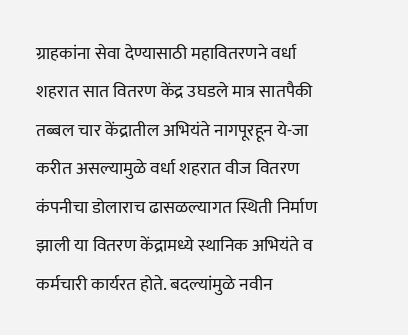ग्राहकांना सेवा देण्यासाठी महावितरणने वर्धा शहरात सात वितरण केंद्र उघडले मात्र सातपैकी तब्बल चार केंद्रातील अभियंते नागपूरहून ये-जा करीत असल्यामुळे वर्धा शहरात वीज वितरण कंपनीचा डोलाराच ढासळल्यागत स्थिती निर्माण झाली या वितरण केंद्रामध्ये स्थानिक अभियंते व कर्मचारी कार्यरत होते. बदल्यांमुळे नवीन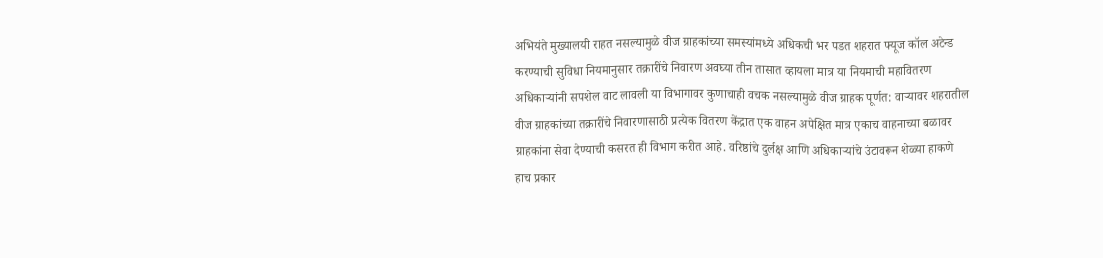अभियंते मुख्यालयी राहत नसल्यामुळे वीज ग्राहकांच्या समस्यांमध्ये अधिकची भर पडत शहरात फ्यूज कॉल अटेन्ड करण्याची सुविधा नियमानुसार तक्रारींचे निवारण अवघ्या तीन तासात व्हायला मात्र या नियमाची महावितरण अधिकाऱ्यांनी सपशेल वाट लावली या विभागावर कुणाचाही वचक नसल्यामुळे वीज ग्राहक पूर्णत: वाऱ्यावर शहरातील वीज ग्राहकांच्या तक्रारींचे निवारणासाठी प्रत्येक वितरण केंद्रात एक वाहन अपेक्षित मात्र एकाच वाहनाच्या बळावर ग्राहकांना सेवा देण्याची कसरत ही विभाग करीत आहे. वरिष्ठांचे दुर्लक्ष आणि अधिकाऱ्यांचे उंटावरून शेळ्या हाकणे हाच प्रकार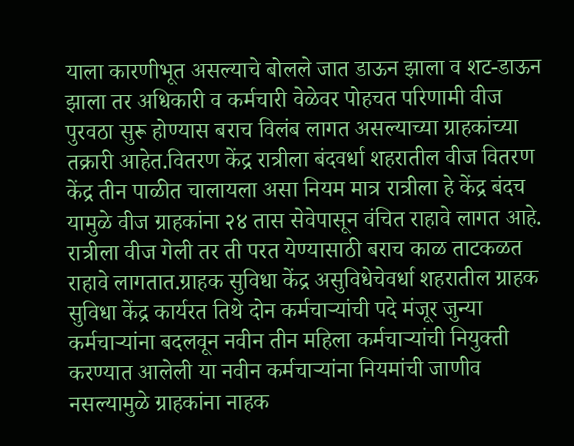याला कारणीभूत असल्याचे बोलले जात डाऊन झाला व शट-डाऊन झाला तर अधिकारी व कर्मचारी वेळेवर पोहचत परिणामी वीज पुरवठा सुरू होण्यास बराच विलंब लागत असल्याच्या ग्राहकांच्या तक्रारी आहेत.वितरण केंद्र रात्रीला बंदवर्धा शहरातील वीज वितरण केंद्र तीन पाळीत चालायला असा नियम मात्र रात्रीला हे केंद्र बंदच यामुळे वीज ग्राहकांना २४ तास सेवेपासून वंचित राहावे लागत आहे. रात्रीला वीज गेली तर ती परत येण्यासाठी बराच काळ ताटकळत राहावे लागतात.ग्राहक सुविधा केंद्र असुविधेचेवर्धा शहरातील ग्राहक सुविधा केंद्र कार्यरत तिथे दोन कर्मचाऱ्यांची पदे मंजूर जुन्या कर्मचाऱ्यांना बदलवून नवीन तीन महिला कर्मचाऱ्यांची नियुक्ती करण्यात आलेली या नवीन कर्मचाऱ्यांना नियमांची जाणीव नसल्यामुळे ग्राहकांना नाहक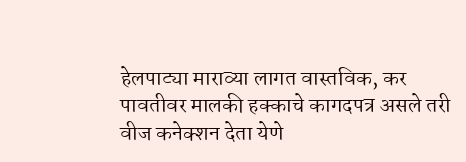हेलपाट्या माराव्या लागत वास्तविक, कर पावतीवर मालकी हक्काचे कागदपत्र असले तरी वीज कनेक्शन देता येणे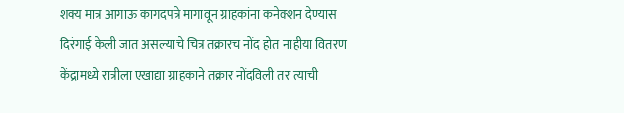शक्य मात्र आगाऊ कागदपत्रे मागावून ग्राहकांना कनेक्शन देण्यास दिरंगाई केली जात असल्याचे चित्र तक्रारच नोंद होत नाहीया वितरण केंद्रामध्ये रात्रीला एखाद्या ग्राहकाने तक्रार नोंदविली तर त्याची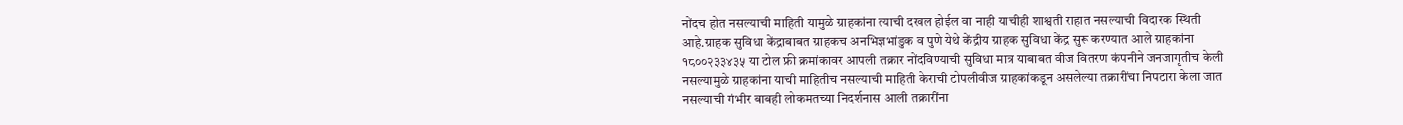नोंदच होत नसल्याची माहिती यामुळे ग्राहकांना त्याची दखल होईल वा नाही याचीही शाश्वती राहात नसल्याची विदारक स्थिती आहे.ग्राहक सुविधा केंद्राबाबत ग्राहकच अनभिज्ञभांडुक व पुणे येथे केंद्रीय ग्राहक सुविधा केंद्र सुरू करण्यात आले ग्राहकांना १८००२३३४३५ या टोल फ्री क्रमांकावर आपली तक्रार नोंदविण्याची सुविधा मात्र याबाबत वीज वितरण कंपनीने जनजागृतीच केली नसल्यामुळे ग्राहकांना याची माहितीच नसल्याची माहिती केराची टोपलीवीज ग्राहकांकडून असलेल्या तक्रारींचा निपटारा केला जात नसल्याची गंभीर बाबही लोकमतच्या निदर्शनास आली तक्रारींना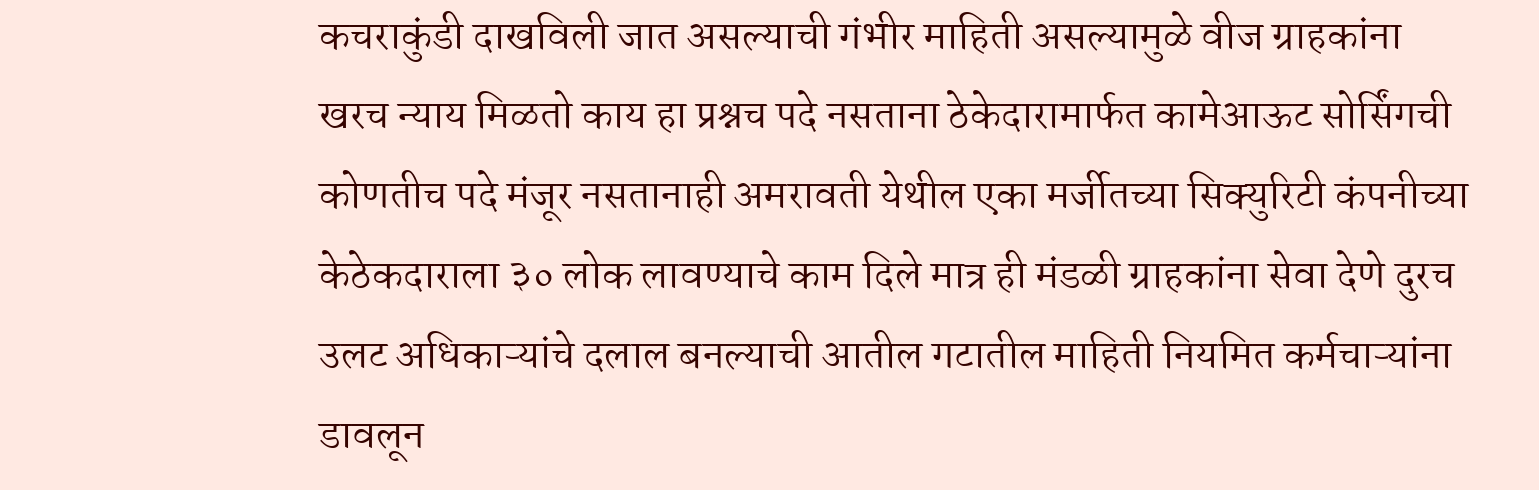कचराकुंडी दाखविली जात असल्याची गंभीर माहिती असल्यामुळे वीज ग्राहकांना खरच न्याय मिळतो काय हा प्रश्नच पदे नसताना ठेकेदारामार्फत कामेआऊट सोर्सिंगची कोणतीच पदे मंजूर नसतानाही अमरावती येथील एका मर्जीतच्या सिक्युरिटी कंपनीच्या केठेकदाराला ३० लोक लावण्याचे काम दिले मात्र ही मंडळी ग्राहकांना सेवा देणे दुरच उलट अधिकाऱ्यांचे दलाल बनल्याची आतील गटातील माहिती नियमित कर्मचाऱ्यांना डावलून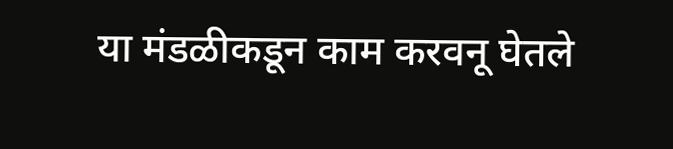या मंडळीकडून काम करवनू घेतले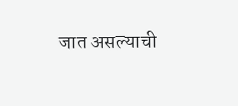जात असल्याची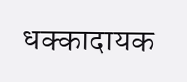धक्कादायक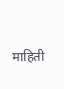माहिती